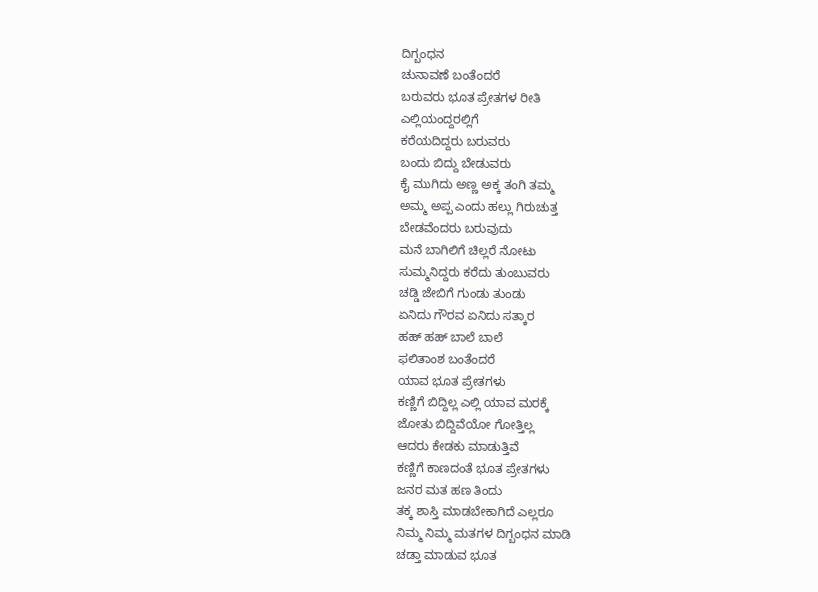ದಿಗ್ಬಂಧನ
ಚುನಾವಣೆ ಬಂತೆಂದರೆ
ಬರುವರು ಭೂತ ಪ್ರೇತಗಳ ರೀತಿ
ಎಲ್ಲಿಯಂದ್ದರಲ್ಲಿಗೆ
ಕರೆಯದಿದ್ದರು ಬರುವರು
ಬಂದು ಬಿದ್ದು ಬೇಡುವರು
ಕೈ ಮುಗಿದು ಅಣ್ಣ ಅಕ್ಕ ತಂಗಿ ತಮ್ಮ
ಅಮ್ಮ ಅಪ್ಪ ಎಂದು ಹಲ್ಲು ಗಿರುಚುತ್ತ
ಬೇಡವೆಂದರು ಬರುವುದು
ಮನೆ ಬಾಗಿಲಿಗೆ ಚಿಲ್ಲರೆ ನೋಟು
ಸುಮ್ಮನಿದ್ದರು ಕರೆದು ತುಂಬುವರು
ಚಡ್ಡಿ ಜೇಬಿಗೆ ಗುಂಡು ತುಂಡು
ಏನಿದು ಗೌರವ ಏನಿದು ಸತ್ಕಾರ
ಹಹ್ ಹಹ್ ಬಾಲೆ ಬಾಲೆ
ಫಲಿತಾಂಶ ಬಂತೆಂದರೆ
ಯಾವ ಭೂತ ಪ್ರೇತಗಳು
ಕಣ್ಣಿಗೆ ಬಿದ್ದಿಲ್ಲ ಎಲ್ಲಿ ಯಾವ ಮರಕ್ಕೆ
ಜೋತು ಬಿದ್ದಿವೆಯೋ ಗೋತ್ತಿಲ್ಲ
ಆದರು ಕೇಡಕು ಮಾಡುತ್ತಿವೆ
ಕಣ್ಣಿಗೆ ಕಾಣದಂತೆ ಭೂತ ಪ್ರೇತಗಳು
ಜನರ ಮತ ಹಣ ತಿಂದು
ತಕ್ಕ ಶಾಸ್ತಿ ಮಾಡಬೇಕಾಗಿದೆ ಎಲ್ಲರೂ
ನಿಮ್ಮ ನಿಮ್ಮ ಮತಗಳ ದಿಗ್ಬಂಧನ ಮಾಡಿ
ಚಡ್ತಾ ಮಾಡುವ ಭೂತ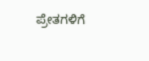ಪ್ರೇತಗಳಿಗೆ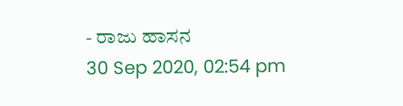- ರಾಜು ಹಾಸನ
30 Sep 2020, 02:54 pm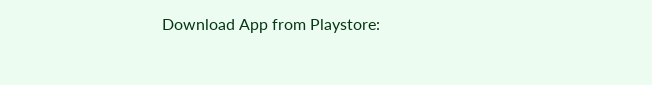Download App from Playstore: